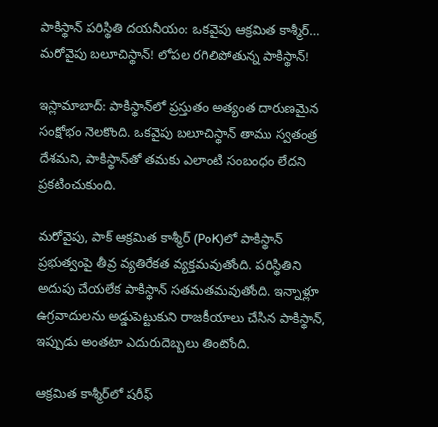పాకిస్థాన్ పరిస్థితి దయనీయం: ఒకవైపు ఆక్రమిత కాశ్మీర్… మరోవైపు బలూచిస్థాన్! లోపల రగిలిపోతున్న పాకిస్థాన్!

ఇస్లామాబాద్: పాకిస్థాన్‌లో ప్రస్తుతం అత్యంత దారుణమైన సంక్షోభం నెలకొంది. ఒకవైపు బలూచిస్థాన్ తాము స్వతంత్ర దేశమని, పాకిస్థాన్‌తో తమకు ఎలాంటి సంబంధం లేదని ప్రకటించుకుంది.

మరోవైపు, పాక్ ఆక్రమిత కాశ్మీర్ (PoK)లో పాకిస్థాన్ ప్రభుత్వంపై తీవ్ర వ్యతిరేకత వ్యక్తమవుతోంది. పరిస్థితిని అదుపు చేయలేక పాకిస్థాన్ సతమతమవుతోంది. ఇన్నాళ్లూ ఉగ్రవాదులను అడ్డుపెట్టుకుని రాజకీయాలు చేసిన పాకిస్థాన్, ఇప్పుడు అంతటా ఎదురుదెబ్బలు తింటోంది.

ఆక్రమిత కాశ్మీర్‌లో షరీఫ్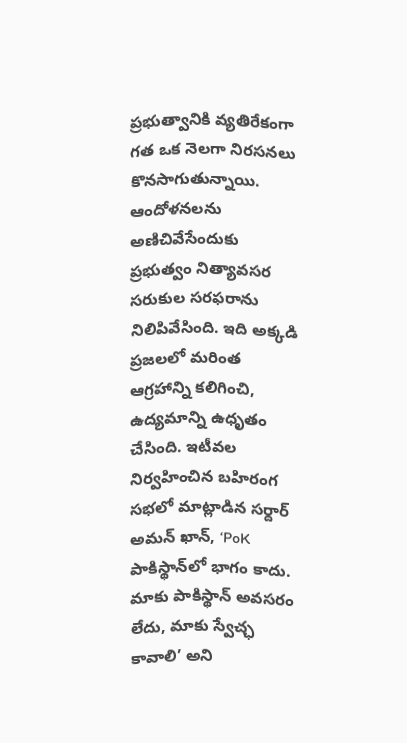ప్రభుత్వానికి వ్యతిరేకంగా గత ఒక నెలగా నిరసనలు కొనసాగుతున్నాయి. ఆందోళనలను అణిచివేసేందుకు ప్రభుత్వం నిత్యావసర సరుకుల సరఫరాను నిలిపివేసింది. ఇది అక్కడి ప్రజలలో మరింత ఆగ్రహాన్ని కలిగించి, ఉద్యమాన్ని ఉధృతం చేసింది. ఇటీవల నిర్వహించిన బహిరంగ సభలో మాట్లాడిన సర్దార్ అమన్ ఖాన్, ‘PoK పాకిస్థాన్‌లో భాగం కాదు. మాకు పాకిస్థాన్ అవసరం లేదు, మాకు స్వేచ్ఛ కావాలి’ అని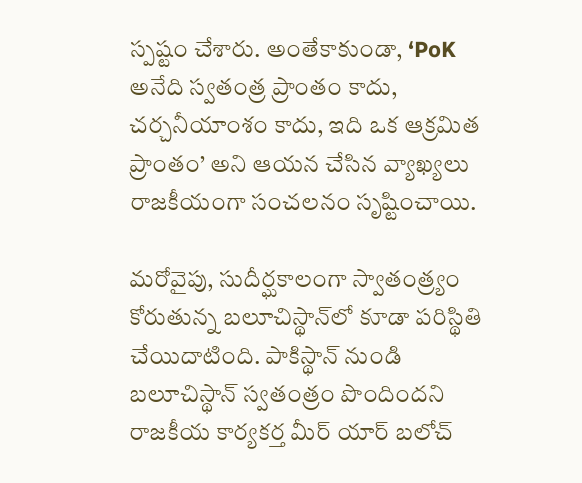స్పష్టం చేశారు. అంతేకాకుండా, ‘PoK అనేది స్వతంత్ర ప్రాంతం కాదు, చర్చనీయాంశం కాదు, ఇది ఒక ఆక్రమిత ప్రాంతం’ అని ఆయన చేసిన వ్యాఖ్యలు రాజకీయంగా సంచలనం సృష్టించాయి.

మరోవైపు, సుదీర్ఘకాలంగా స్వాతంత్ర్యం కోరుతున్న బలూచిస్థాన్‌లో కూడా పరిస్థితి చేయిదాటింది. పాకిస్థాన్ నుండి బలూచిస్థాన్ స్వతంత్రం పొందిందని రాజకీయ కార్యకర్త మీర్ యార్ బలోచ్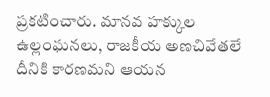ప్రకటించారు. మానవ హక్కుల ఉల్లంఘనలు, రాజకీయ అణచివేతలే దీనికి కారణమని ఆయన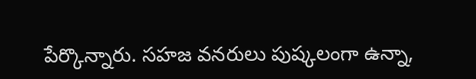పేర్కొన్నారు. సహజ వనరులు పుష్కలంగా ఉన్నా,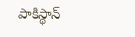పాకిస్థాన్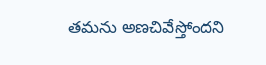తమను అణచివేస్తోందని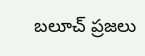బలూచ్ ప్రజలు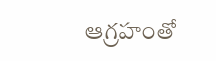ఆగ్రహంతో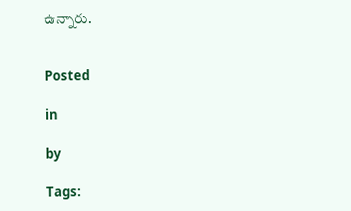ఉన్నారు.


Posted

in

by

Tags: